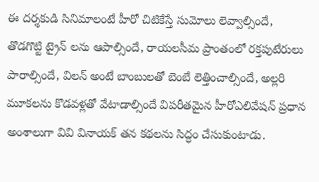ఈ దర్శకుడి సినిమాలంటే హీరో చిటికేస్తే సుమోలు లెవ్వాల్సిందే, తొడగొట్టి ట్రైన్ లను ఆపాల్సిందే, రాయలసీమ ప్రాంతంలో రక్తపుటేరులు పారాల్సిందే, విలన్ అంటే బాంబులతో బెంబే లెత్తించాల్సిందే, అల్లరి మూకలను కొడవళ్లతో వేటాడాల్సిందే విపరీతమైన హీరోఎలివేషన్ ప్రధాన అంశాలుగా వివి వినాయక్ తన కథలను సిద్ధం చేసుకుంటాడు.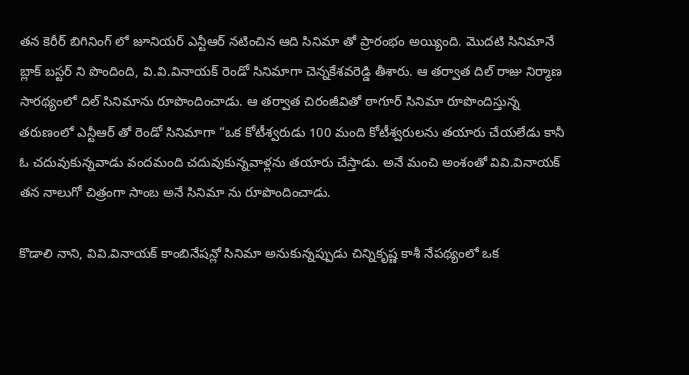తన కెరీర్ బిగినింగ్ లో జూనియర్ ఎన్టీఆర్ నటించిన ఆది సినిమా తో ప్రారంభం అయ్యింది. మొదటి సినిమానే బ్లాక్ బస్టర్ ని పొందింది, వి.వి.వినాయక్ రెండో సినిమాగా చెన్నకేశవరెడ్డి తీశారు. ఆ తర్వాత దిల్ రాజు నిర్మాణ సారథ్యంలో దిల్ సినిమాను రూపొందించాడు. ఆ తర్వాత చిరంజీవితో ఠాగూర్ సినిమా రూపొందిస్తున్న తరుణంలో ఎన్టీఆర్ తో రెండో సినిమాగా “ఒక కోటీశ్వరుడు 100 మంది కోటీశ్వరులను తయారు చేయలేడు కానీ ఓ చదువుకున్నవాడు వందమంది చదువుకున్నవాళ్లను తయారు చేస్తాడు. అనే మంచి అంశంతో వివి.వినాయక్ తన నాలుగో చిత్రంగా సాంబ అనే సినిమా ను రూపొందించాడు.

కొడాలి నాని, వివి.వినాయక్ కాంబినేషన్లో సినిమా అనుకున్నప్పుడు చిన్నికృష్ణ కాశీ నేపథ్యంలో ఒక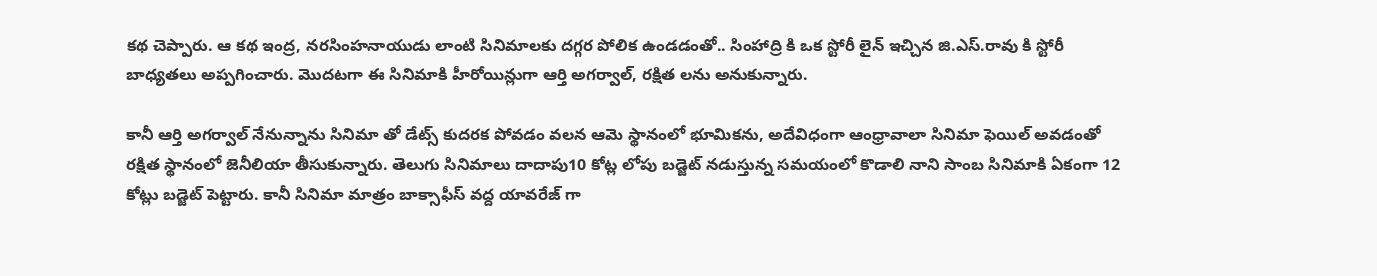కథ చెప్పారు. ఆ కథ ఇంద్ర, నరసింహనాయుడు లాంటి సినిమాలకు దగ్గర పోలిక ఉండడంతో.. సింహాద్రి కి ఒక స్టోరీ లైన్ ఇచ్చిన జి.ఎస్.రావు కి స్టోరీ బాధ్యతలు అప్పగించారు. మొదటగా ఈ సినిమాకి హీరోయిన్లుగా ఆర్తి అగర్వాల్, రక్షిత లను అనుకున్నారు.

కానీ ఆర్తి అగర్వాల్ నేనున్నాను సినిమా తో డేట్స్ కుదరక పోవడం వలన ఆమె స్థానంలో భూమికను, అదేవిధంగా ఆంధ్రావాలా సినిమా ఫెయిల్ అవడంతో రక్షిత స్థానంలో జెనీలియా తీసుకున్నారు. తెలుగు సినిమాలు దాదాపు10 కోట్ల లోపు బడ్జెట్ నడుస్తున్న సమయంలో కొడాలి నాని సాంబ సినిమాకి ఏకంగా 12 కోట్లు బడ్జెట్ పెట్టారు. కానీ సినిమా మాత్రం బాక్సాఫీస్ వద్ద యావరేజ్ గా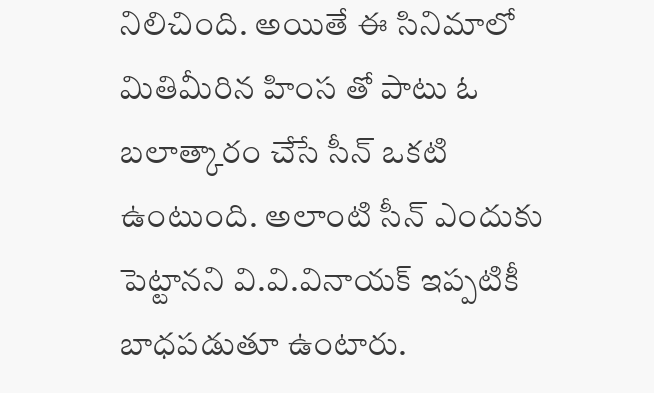నిలిచింది. అయితే ఈ సినిమాలో మితిమీరిన హింస తో పాటు ఓ బలాత్కారం చేసే సీన్ ఒకటి ఉంటుంది. అలాంటి సీన్ ఎందుకు పెట్టానని వి.వి.వినాయక్ ఇప్పటికీ బాధపడుతూ ఉంటారు.